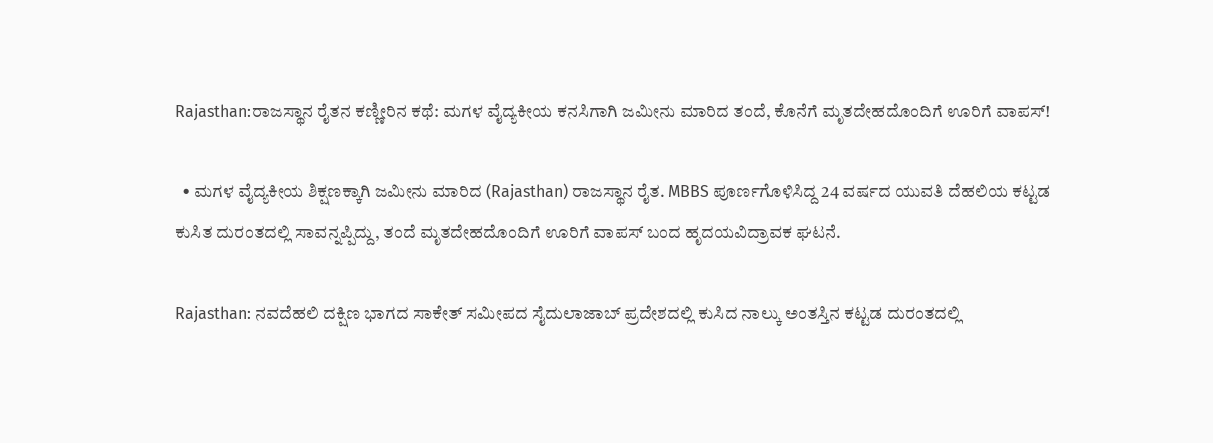Rajasthan:ರಾಜಸ್ಥಾನ ರೈತನ ಕಣ್ಣೀರಿನ ಕಥೆ: ಮಗಳ ವೈದ್ಯಕೀಯ ಕನಸಿಗಾಗಿ ಜಮೀನು ಮಾರಿದ ತಂದೆ, ಕೊನೆಗೆ ಮೃತದೇಹದೊಂದಿಗೆ ಊರಿಗೆ ವಾಪಸ್!

  • ಮಗಳ ವೈದ್ಯಕೀಯ ಶಿಕ್ಷಣಕ್ಕಾಗಿ ಜಮೀನು ಮಾರಿದ (Rajasthan) ರಾಜಸ್ಥಾನ ರೈತ. MBBS ಪೂರ್ಣಗೊಳಿಸಿದ್ದ 24 ವರ್ಷದ ಯುವತಿ ದೆಹಲಿಯ ಕಟ್ಟಡ ಕುಸಿತ ದುರಂತದಲ್ಲಿ ಸಾವನ್ನಪ್ಪಿದ್ದು, ತಂದೆ ಮೃತದೇಹದೊಂದಿಗೆ ಊರಿಗೆ ವಾಪಸ್ ಬಂದ ಹೃದಯವಿದ್ರಾವಕ ಘಟನೆ.

Rajasthan: ನವದೆಹಲಿ ದಕ್ಷಿಣ ಭಾಗದ ಸಾಕೇತ್ ಸಮೀಪದ ಸೈದುಲಾಜಾಬ್ ಪ್ರದೇಶದಲ್ಲಿ ಕುಸಿದ ನಾಲ್ಕು ಅಂತಸ್ತಿನ ಕಟ್ಟಡ ದುರಂತದಲ್ಲಿ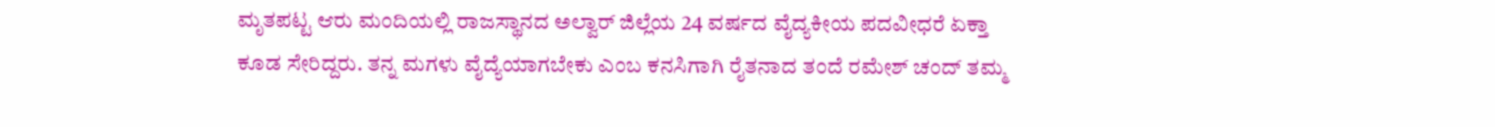ಮೃತಪಟ್ಟ ಆರು ಮಂದಿಯಲ್ಲಿ ರಾಜಸ್ಥಾನದ ಅಲ್ವಾರ್ ಜಿಲ್ಲೆಯ 24 ವರ್ಷದ ವೈದ್ಯಕೀಯ ಪದವೀಧರೆ ಏಕ್ತಾ ಕೂಡ ಸೇರಿದ್ದರು. ತನ್ನ ಮಗಳು ವೈದ್ಯೆಯಾಗಬೇಕು ಎಂಬ ಕನಸಿಗಾಗಿ ರೈತನಾದ ತಂದೆ ರಮೇಶ್ ಚಂದ್ ತಮ್ಮ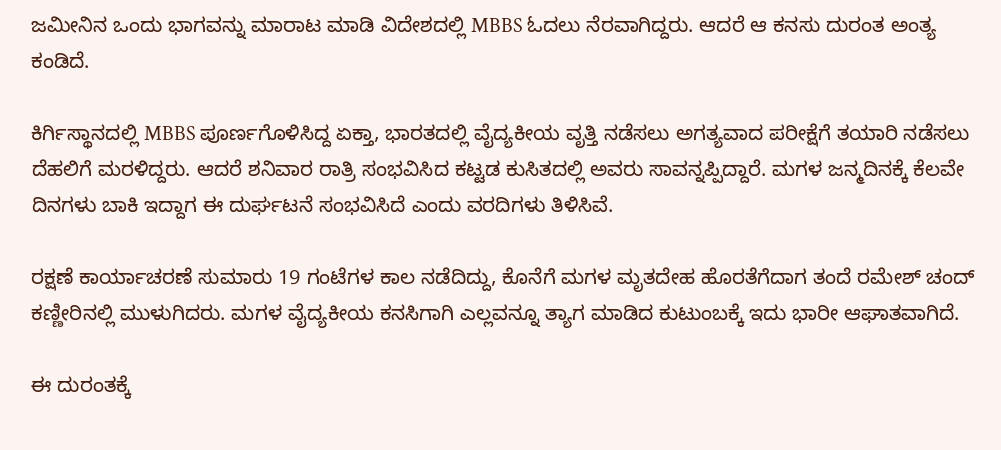ಜಮೀನಿನ ಒಂದು ಭಾಗವನ್ನು ಮಾರಾಟ ಮಾಡಿ ವಿದೇಶದಲ್ಲಿ MBBS ಓದಲು ನೆರವಾಗಿದ್ದರು. ಆದರೆ ಆ ಕನಸು ದುರಂತ ಅಂತ್ಯ ಕಂಡಿದೆ.

ಕಿರ್ಗಿಸ್ಥಾನದಲ್ಲಿ MBBS ಪೂರ್ಣಗೊಳಿಸಿದ್ದ ಏಕ್ತಾ, ಭಾರತದಲ್ಲಿ ವೈದ್ಯಕೀಯ ವೃತ್ತಿ ನಡೆಸಲು ಅಗತ್ಯವಾದ ಪರೀಕ್ಷೆಗೆ ತಯಾರಿ ನಡೆಸಲು ದೆಹಲಿಗೆ ಮರಳಿದ್ದರು. ಆದರೆ ಶನಿವಾರ ರಾತ್ರಿ ಸಂಭವಿಸಿದ ಕಟ್ಟಡ ಕುಸಿತದಲ್ಲಿ ಅವರು ಸಾವನ್ನಪ್ಪಿದ್ದಾರೆ. ಮಗಳ ಜನ್ಮದಿನಕ್ಕೆ ಕೆಲವೇ ದಿನಗಳು ಬಾಕಿ ಇದ್ದಾಗ ಈ ದುರ್ಘಟನೆ ಸಂಭವಿಸಿದೆ ಎಂದು ವರದಿಗಳು ತಿಳಿಸಿವೆ.

ರಕ್ಷಣೆ ಕಾರ್ಯಾಚರಣೆ ಸುಮಾರು 19 ಗಂಟೆಗಳ ಕಾಲ ನಡೆದಿದ್ದು, ಕೊನೆಗೆ ಮಗಳ ಮೃತದೇಹ ಹೊರತೆಗೆದಾಗ ತಂದೆ ರಮೇಶ್ ಚಂದ್ ಕಣ್ಣೀರಿನಲ್ಲಿ ಮುಳುಗಿದರು. ಮಗಳ ವೈದ್ಯಕೀಯ ಕನಸಿಗಾಗಿ ಎಲ್ಲವನ್ನೂ ತ್ಯಾಗ ಮಾಡಿದ ಕುಟುಂಬಕ್ಕೆ ಇದು ಭಾರೀ ಆಘಾತವಾಗಿದೆ.

ಈ ದುರಂತಕ್ಕೆ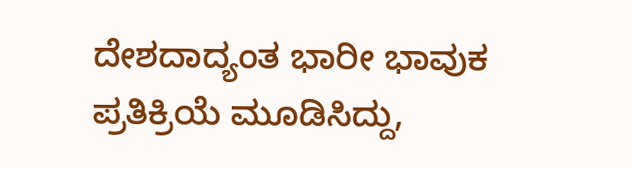ದೇಶದಾದ್ಯಂತ ಭಾರೀ ಭಾವುಕ ಪ್ರತಿಕ್ರಿಯೆ ಮೂಡಿಸಿದ್ದು,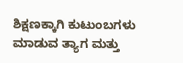ಶಿಕ್ಷಣಕ್ಕಾಗಿ ಕುಟುಂಬಗಳು ಮಾಡುವ ತ್ಯಾಗ ಮತ್ತು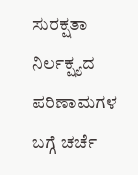ಸುರಕ್ಷತಾ ನಿರ್ಲಕ್ಷ್ಯದ ಪರಿಣಾಮಗಳ ಬಗ್ಗೆ ಚರ್ಚೆ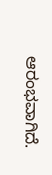ಆರಂಭವಾಗಿದೆ.